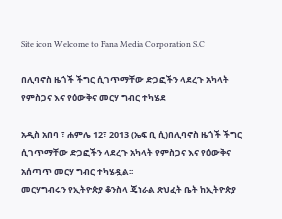Site icon Welcome to Fana Media Corporation S.C

በሊባኖስ ዜጎች ችግር ሲገጥማቸው ድጋፎችን ላደረጉ አካላት የምስጋና እና የዕውቅና መርሃ ግብር ተካሄደ

አዲስ አበባ ፣ ሐምሌ 12፣ 2013 (ኤፍ ቢ ሲ)በሊባኖስ ዜጎች ችግር ሲገጥማቸው ድጋፎችን ላደረጉ አካላት የምስጋና እና የዕውቅና አሰጣጥ መርሃ ግብር ተካሄዷል፡፡
መርሃግብሩን የኢትዮጵያ ቆንስላ ጄነራል ጽህፈት ቤት ከኢትዮጵያ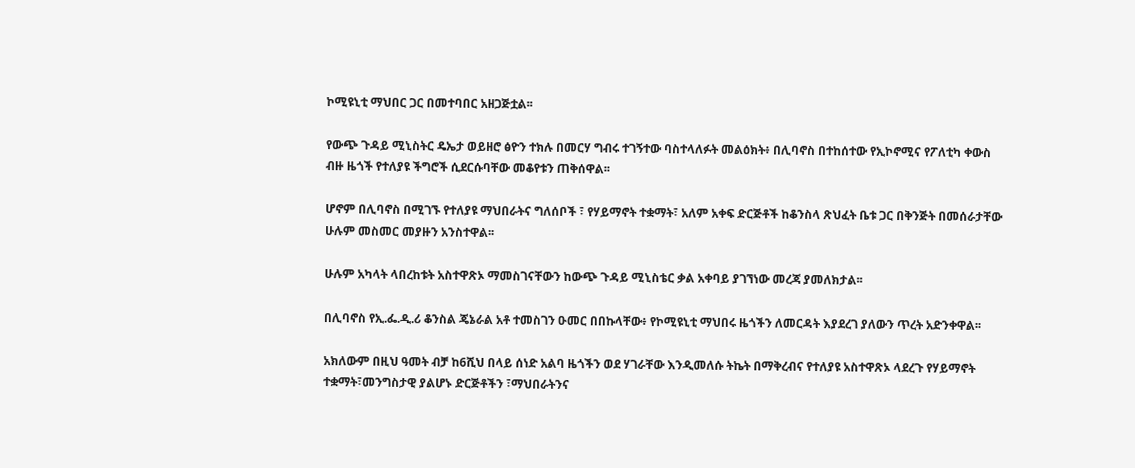ኮሚዩኒቲ ማህበር ጋር በመተባበር አዘጋጅቷል፡፡

የውጭ ጉዳይ ሚኒስትር ዴኤታ ወይዘሮ ፅዮን ተክሉ በመርሃ ግብሩ ተገኝተው ባስተላለፉት መልዕክት፥ በሊባኖስ በተከሰተው የኢኮኖሚና የፖለቲካ ቀውስ ብዙ ዜጎች የተለያዩ ችግሮች ሲደርሱባቸው መቆየቱን ጠቅሰዋል፡፡

ሆኖም በሊባኖስ በሚገኙ የተለያዩ ማህበራትና ግለሰቦች ፣ የሃይማኖት ተቋማት፣ አለም አቀፍ ድርጅቶች ከቆንስላ ጽህፈት ቤቱ ጋር በቅንጅት በመሰራታቸው ሁሉም መስመር መያዙን አንስተዋል፡፡

ሁሉም አካላት ላበረከቱት አስተዋጽኦ ማመስገናቸውን ከውጭ ጉዳይ ሚኒስቴር ቃል አቀባይ ያገኘነው መረጃ ያመለክታል፡፡

በሊባኖስ የኢ.ፌ.ዲ.ሪ ቆንስል ጄኔራል አቶ ተመስገን ዑመር በበኩላቸው፥ የኮሚዩኒቲ ማህበሩ ዜጎችን ለመርዳት እያደረገ ያለውን ጥረት አድንቀዋል፡፡

አክለውም በዚህ ዓመት ብቻ ከ6ሺህ በላይ ሰነድ አልባ ዜጎችን ወደ ሃገራቸው እንዲመለሱ ትኬት በማቅረብና የተለያዩ አስተዋጽኦ ላደረጉ የሃይማኖት ተቋማት፣መንግስታዊ ያልሆኑ ድርጅቶችን ፣ማህበራትንና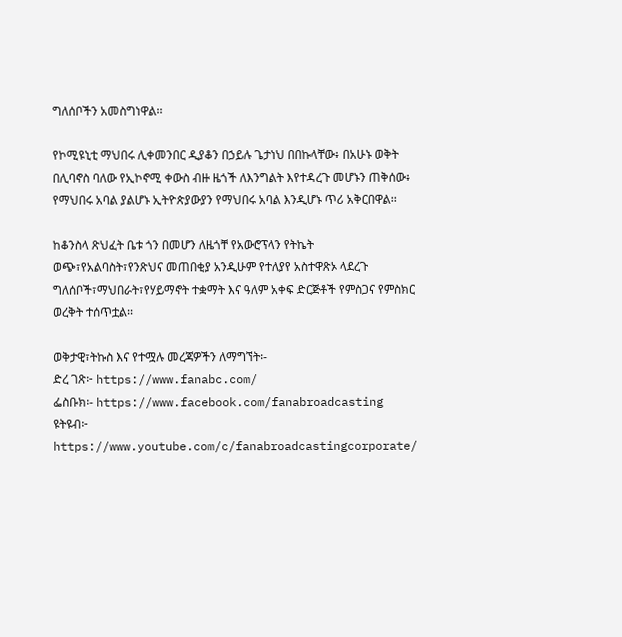ግለሰቦችን አመስግነዋል፡፡

የኮሚዩኒቲ ማህበሩ ሊቀመንበር ዲያቆን በኃይሉ ጌታነህ በበኩላቸው፥ በአሁኑ ወቅት በሊባኖስ ባለው የኢኮኖሚ ቀውስ ብዙ ዜጎች ለእንግልት እየተዳረጉ መሆኑን ጠቅሰው፥ የማህበሩ አባል ያልሆኑ ኢትዮጵያውያን የማህበሩ አባል እንዲሆኑ ጥሪ አቅርበዋል፡፡

ከቆንስላ ጽህፈት ቤቱ ጎን በመሆን ለዜጎቸ የአውሮፕላን የትኬት ወጭ፣የአልባስት፣የንጽህና መጠበቂያ አንዲሁም የተለያየ አስተዋጽኦ ላደረጉ ግለሰቦች፣ማህበራት፣የሃይማኖት ተቋማት እና ዓለም አቀፍ ድርጅቶች የምስጋና የምስክር ወረቅት ተሰጥቷል፡፡

ወቅታዊ፣ትኩስ እና የተሟሉ መረጃዎችን ለማግኘት፡-
ድረ ገጽ፦ https://www.fanabc.com/
ፌስቡክ፡- https://www.facebook.com/fanabroadcasting
ዩትዩብ፦ https://www.youtube.com/c/fanabroadcastingcorporate/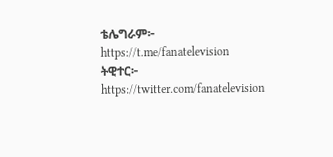ቴሌግራም፦ https://t.me/fanatelevision
ትዊተር፦ https://twitter.com/fanatelevision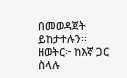በመወዳጀት ይከታተሉን፡፡
ዘወትር፦ ከእኛ ጋር ስላሉ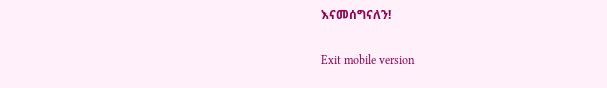እናመሰግናለን!

Exit mobile version